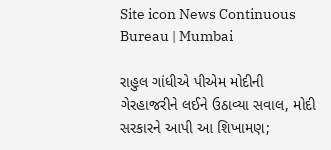Site icon News Continuous Bureau | Mumbai

રાહુલ ગાંધીએ પીએમ મોદીની ગેરહાજરીને લઈને ઉઠાવ્યા સવાલ, મોદી સરકારને આપી આ શિખામણ;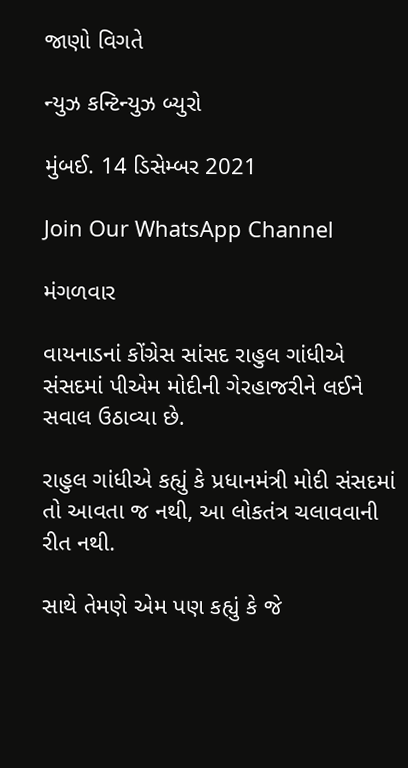જાણો વિગતે

ન્યુઝ કન્ટિન્યુઝ બ્યુરો

મુંબઈ. 14 ડિસેમ્બર 2021

Join Our WhatsApp Channel

મંગળવાર

વાયનાડનાં કોંગ્રેસ સાંસદ રાહુલ ગાંધીએ સંસદમાં પીએમ મોદીની ગેરહાજરીને લઈને સવાલ ઉઠાવ્યા છે.

રાહુલ ગાંધીએ કહ્યું કે પ્રધાનમંત્રી મોદી સંસદમાં તો આવતા જ નથી, આ લોકતંત્ર ચલાવવાની રીત નથી.

સાથે તેમણે એમ પણ કહ્યું કે જે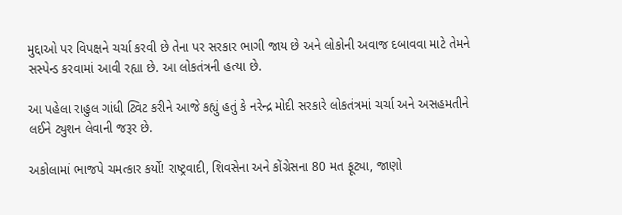મુદ્દાઓ પર વિપક્ષને ચર્ચા કરવી છે તેના પર સરકાર ભાગી જાય છે અને લોકોની અવાજ દબાવવા માટે તેમને સસ્પેન્ડ કરવામાં આવી રહ્યા છે. આ લોકતંત્રની હત્યા છે.

આ પહેલા રાહુલ ગાંધી ટ્વિટ કરીને આજે કહ્યું હતું કે નરેન્દ્ર મોદી સરકારે લોકતંત્રમાં ચર્ચા અને અસહમતીને લઈને ટ્યુશન લેવાની જરૂર છે.

અકોલામાં ભાજપે ચમત્કાર કર્યો! રાષ્ટ્રવાદી, શિવસેના અને કોંગ્રેસના 80 મત ફૂટ્યા, જાણો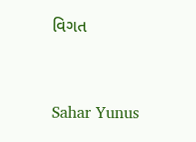વિગત


Sahar Yunus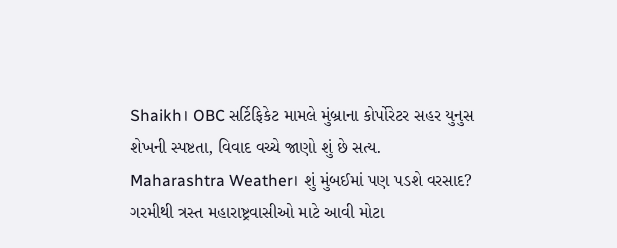Shaikh। OBC સર્ટિફિકેટ મામલે મુંબ્રાના કોર્પોરેટર સહર યુનુસ શેખની સ્પષ્ટતા, વિવાદ વચ્ચે જાણો શું છે સત્ય.
Maharashtra Weather। શું મુંબઈમાં પણ પડશે વરસાદ? ગરમીથી ત્રસ્ત મહારાષ્ટ્રવાસીઓ માટે આવી મોટા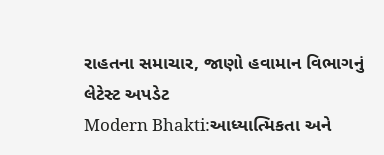રાહતના સમાચાર, જાણો હવામાન વિભાગનું લેટેસ્ટ અપડેટ
Modern Bhakti:આધ્યાત્મિકતા અને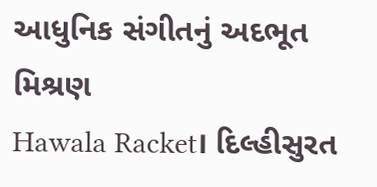આધુનિક સંગીતનું અદભૂત મિશ્રણ
Hawala Racket। દિલ્હીસુરત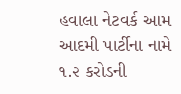હવાલા નેટવર્ક આમ આદમી પાર્ટીના નામે ૧.૨ કરોડની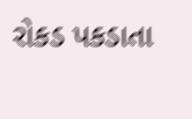રોકડ પકડાતા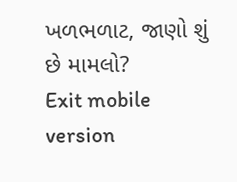ખળભળાટ, જાણો શું છે મામલો?
Exit mobile version